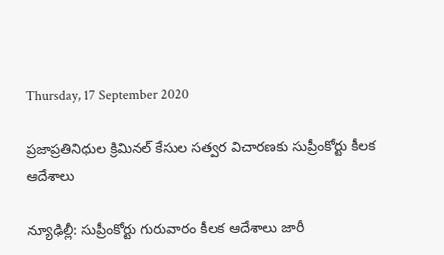Thursday, 17 September 2020

ప్రజాప్రతినిధుల క్రిమినల్ కేసుల సత్వర విచారణకు సుప్రీంకోర్టు కీలక ఆదేశాలు

న్యూఢిల్లీ: సుప్రీంకోర్టు గురువారం కీలక ఆదేశాలు జారీ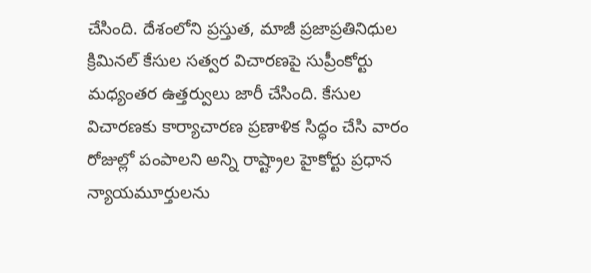చేసింది. దేశంలోని ప్రస్తుత, మాజీ ప్రజాప్రతినిధుల క్రిమినల్ కేసుల సత్వర విచారణపై సుప్రీంకోర్టు మధ్యంతర ఉత్తర్వులు జారీ చేసింది. కేసుల విచారణకు కార్యాచారణ ప్రణాళిక సిద్ధం చేసి వారం రోజుల్లో పంపాలని అన్ని రాష్ట్రాల హైకోర్టు ప్రధాన న్యాయమూర్తులను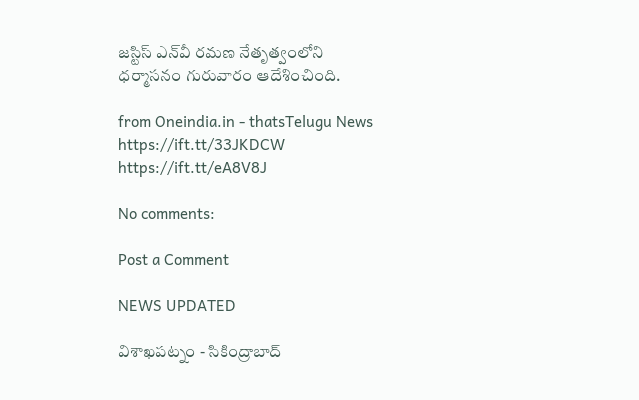జస్టిస్ ఎన్‌వీ రమణ నేతృత్వంలోని ధర్మాసనం గురువారం ఆదేశించింది.

from Oneindia.in - thatsTelugu News https://ift.tt/33JKDCW
https://ift.tt/eA8V8J

No comments:

Post a Comment

NEWS UPDATED

విశాఖపట్నం - సికింద్రాబాద్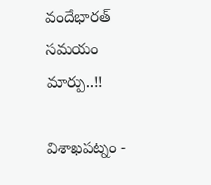వందేభారత్ సమయం మార్పు..!!

విశాఖపట్నం -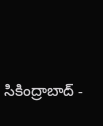సికింద్రాబాద్ -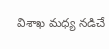విశాఖ మధ్య నడిచే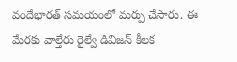వందేభారత్ సమయంలో మర్పు చేసారు. ఈ మేరకు వాల్తేరు రైల్వే డివిజన్ కీలక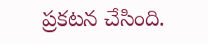ప్రకటన చేసింది.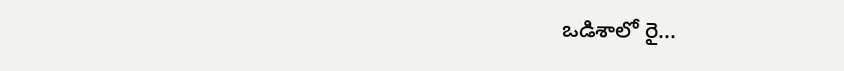ఒడిశాలో రై...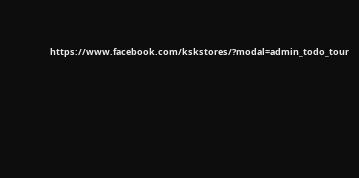https://www.facebook.com/kskstores/?modal=admin_todo_tour